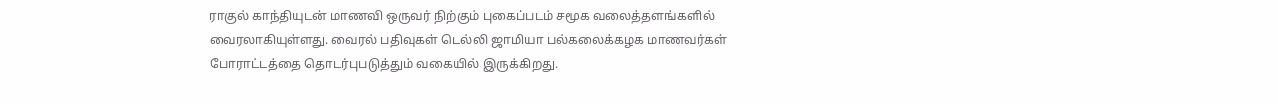ராகுல் காந்தியுடன் மாணவி ஒருவர் நிற்கும் புகைப்படம் சமூக வலைத்தளங்களில் வைரலாகியுள்ளது. வைரல் பதிவுகள் டெல்லி ஜாமியா பல்கலைக்கழக மாணவர்கள் போராட்டத்தை தொடர்புபடுத்தும் வகையில் இருக்கிறது.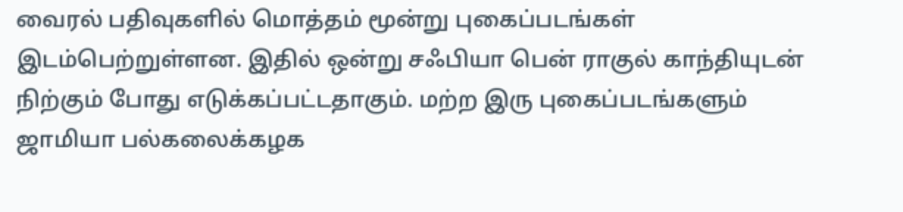வைரல் பதிவுகளில் மொத்தம் மூன்று புகைப்படங்கள் இடம்பெற்றுள்ளன. இதில் ஒன்று சஃபியா பென் ராகுல் காந்தியுடன் நிற்கும் போது எடுக்கப்பட்டதாகும். மற்ற இரு புகைப்படங்களும் ஜாமியா பல்கலைக்கழக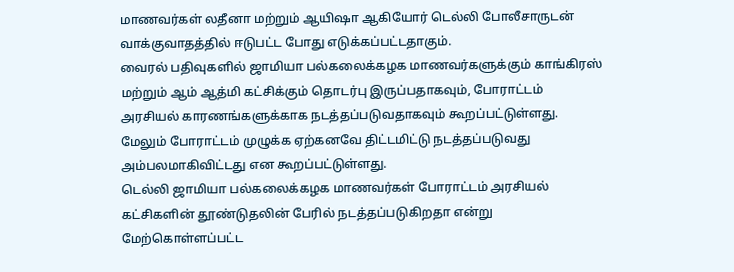மாணவர்கள் லதீனா மற்றும் ஆயிஷா ஆகியோர் டெல்லி போலீசாருடன் வாக்குவாதத்தில் ஈடுபட்ட போது எடுக்கப்பட்டதாகும்.
வைரல் பதிவுகளில் ஜாமியா பல்கலைக்கழக மாணவர்களுக்கும் காங்கிரஸ் மற்றும் ஆம் ஆத்மி கட்சிக்கும் தொடர்பு இருப்பதாகவும், போராட்டம் அரசியல் காரணங்களுக்காக நடத்தப்படுவதாகவும் கூறப்பட்டுள்ளது. மேலும் போராட்டம் முழுக்க ஏற்கனவே திட்டமிட்டு நடத்தப்படுவது அம்பலமாகிவிட்டது என கூறப்பட்டுள்ளது.
டெல்லி ஜாமியா பல்கலைக்கழக மாணவர்கள் போராட்டம் அரசியல் கட்சிகளின் தூண்டுதலின் பேரில் நடத்தப்படுகிறதா என்று மேற்கொள்ளப்பட்ட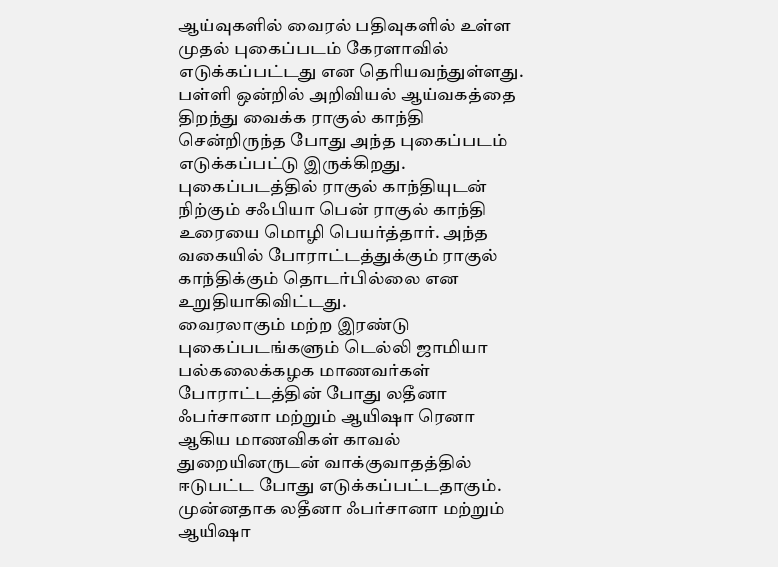ஆய்வுகளில் வைரல் பதிவுகளில் உள்ள முதல் புகைப்படம் கேரளாவில் எடுக்கப்பட்டது என தெரியவந்துள்ளது. பள்ளி ஒன்றில் அறிவியல் ஆய்வகத்தை திறந்து வைக்க ராகுல் காந்தி சென்றிருந்த போது அந்த புகைப்படம் எடுக்கப்பட்டு இருக்கிறது.
புகைப்படத்தில் ராகுல் காந்தியுடன் நிற்கும் சஃபியா பென் ராகுல் காந்தி உரையை மொழி பெயர்த்தார். அந்த வகையில் போராட்டத்துக்கும் ராகுல் காந்திக்கும் தொடர்பில்லை என உறுதியாகிவிட்டது.
வைரலாகும் மற்ற இரண்டு புகைப்படங்களும் டெல்லி ஜாமியா பல்கலைக்கழக மாணவர்கள் போராட்டத்தின் போது லதீனா ஃபர்சானா மற்றும் ஆயிஷா ரெனா ஆகிய மாணவிகள் காவல் துறையினருடன் வாக்குவாதத்தில் ஈடுபட்ட போது எடுக்கப்பட்டதாகும்.
முன்னதாக லதீனா ஃபர்சானா மற்றும் ஆயிஷா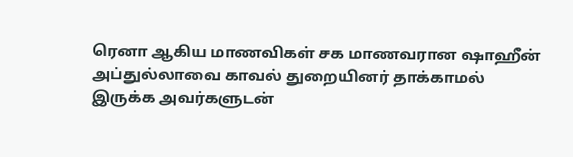ரெனா ஆகிய மாணவிகள் சக மாணவரான ஷாஹீன் அப்துல்லாவை காவல் துறையினர் தாக்காமல் இருக்க அவர்களுடன்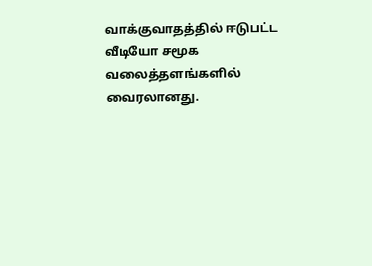வாக்குவாதத்தில் ஈடுபட்ட வீடியோ சமூக வலைத்தளங்களில் வைரலானது.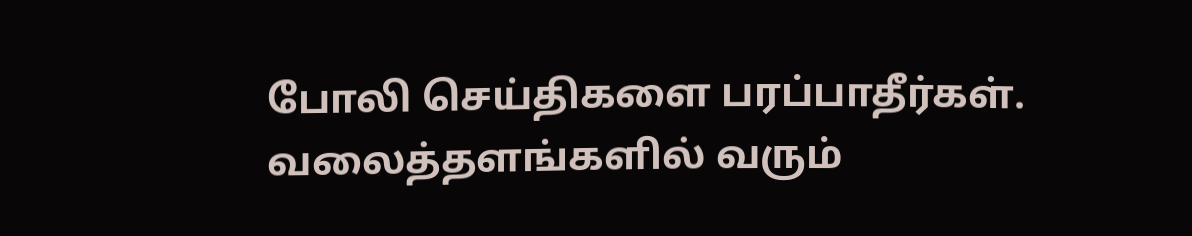போலி செய்திகளை பரப்பாதீர்கள். வலைத்தளங்களில் வரும்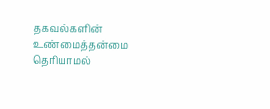தகவல்களின் உண்மைத்தன்மை தெரியாமல்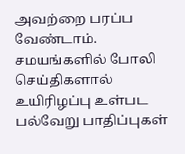அவற்றை பரப்ப வேண்டாம். சமயங்களில் போலி செய்திகளால் உயிரிழப்பு உள்பட பல்வேறு பாதிப்புகள்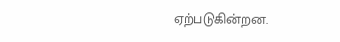ஏற்படுகின்றன.